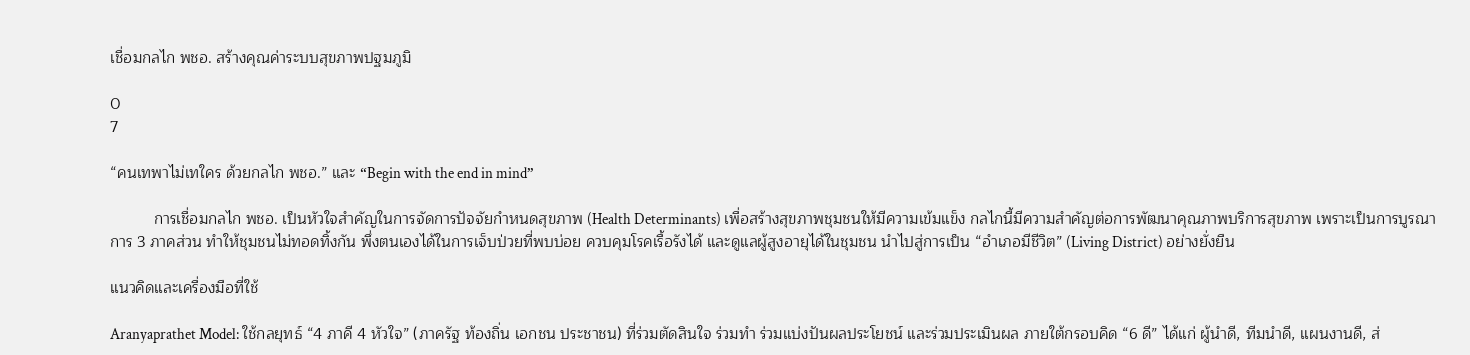เชื่อมกลไก พชอ. สร้างคุณค่าระบบสุขภาพปฐมภูมิ

0
7

“คนเทพาไม่เทใคร ด้วยกลไก พชอ.” และ “Begin with the end in mind”

          การเชื่อมกลไก พชอ. เป็นหัวใจสำคัญในการจัดการปัจจัยกำหนดสุขภาพ (Health Determinants) เพื่อสร้างสุขภาพชุมชนให้มีความเข้มแข็ง กลไกนี้มีความสำคัญต่อการพัฒนาคุณภาพบริการสุขภาพ เพราะเป็นการบูรณาการ 3 ภาคส่วน ทำให้ชุมชนไม่ทอดทิ้งกัน พึ่งตนเองได้ในการเจ็บป่วยที่พบบ่อย ควบคุมโรคเรื้อรังได้ และดูแลผู้สูงอายุได้ในชุมชน นำไปสู่การเป็น “อำเภอมีชีวิต” (Living District) อย่างยั่งยืน

แนวคิดและเครื่องมือที่ใช้

Aranyaprathet Model: ใช้กลยุทธ์ “4 ภาคี 4 หัวใจ” (ภาครัฐ ท้องถิ่น เอกชน ประชาชน) ที่ร่วมตัดสินใจ ร่วมทำ ร่วมแบ่งปันผลประโยชน์ และร่วมประเมินผล ภายใต้กรอบคิด “6 ดี” ได้แก่ ผู้นำดี, ทีมนำดี, แผนงานดี, ส่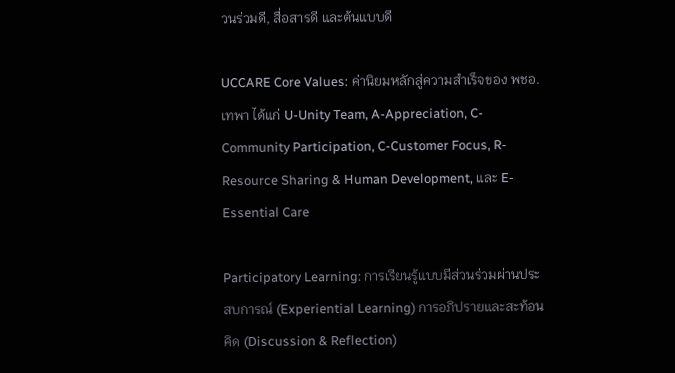วนร่วมดี, สื่อสารดี และต้นแบบดี

UCCARE Core Values: ค่านิยมหลักสู่ความสำเร็จของ พชอ.เทพา ได้แก่ U-Unity Team, A-Appreciation, C-Community Participation, C-Customer Focus, R-Resource Sharing & Human Development, และ E-Essential Care

Participatory Learning: การเรียนรู้แบบมีส่วนร่วมผ่านประสบการณ์ (Experiential Learning) การอภิปรายและสะท้อนคิด (Discussion & Reflection)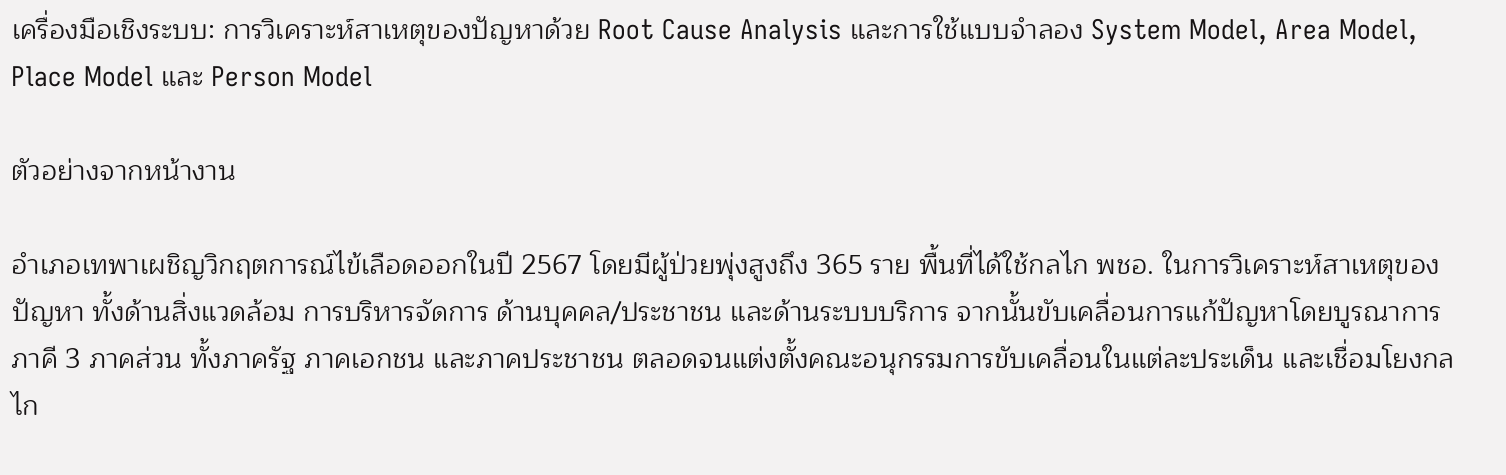เครื่องมือเชิงระบบ: การวิเคราะห์สาเหตุของปัญหาด้วย Root Cause Analysis และการใช้แบบจำลอง System Model, Area Model, Place Model และ Person Model

ตัวอย่างจากหน้างาน

อำเภอเทพาเผชิญวิกฤตการณ์ไข้เลือดออกในปี 2567 โดยมีผู้ป่วยพุ่งสูงถึง 365 ราย พื้นที่ได้ใช้กลไก พชอ. ในการวิเคราะห์สาเหตุของปัญหา ทั้งด้านสิ่งแวดล้อม การบริหารจัดการ ด้านบุคคล/ประชาชน และด้านระบบบริการ จากนั้นขับเคลื่อนการแก้ปัญหาโดยบูรณาการภาคี 3 ภาคส่วน ทั้งภาครัฐ ภาคเอกชน และภาคประชาชน ตลอดจนแต่งตั้งคณะอนุกรรมการขับเคลื่อนในแต่ละประเด็น และเชื่อมโยงกลไก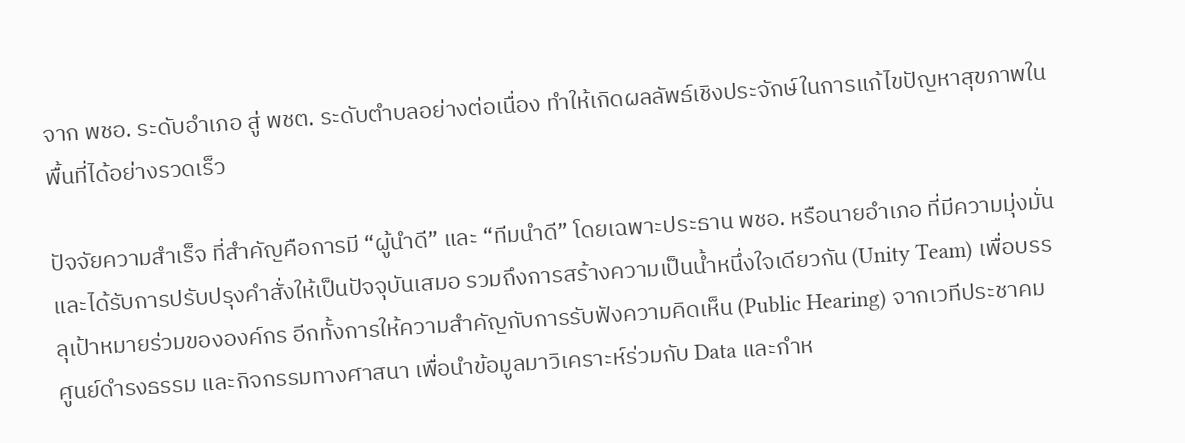จาก พชอ. ระดับอำเภอ สู่ พชต. ระดับตำบลอย่างต่อเนื่อง ทำให้เกิดผลลัพธ์เชิงประจักษ์ในการแก้ไขปัญหาสุขภาพในพื้นที่ได้อย่างรวดเร็ว

ปัจจัยความสำเร็จ ที่สำคัญคือการมี “ผู้นำดี” และ “ทีมนำดี” โดยเฉพาะประธาน พชอ. หรือนายอำเภอ ที่มีความมุ่งมั่นและได้รับการปรับปรุงคำสั่งให้เป็นปัจจุบันเสมอ รวมถึงการสร้างความเป็นน้ำหนึ่งใจเดียวกัน (Unity Team) เพื่อบรรลุเป้าหมายร่วมขององค์กร อีกทั้งการให้ความสำคัญกับการรับฟังความคิดเห็น (Public Hearing) จากเวทีประชาคม ศูนย์ดำรงธรรม และกิจกรรมทางศาสนา เพื่อนำข้อมูลมาวิเคราะห์ร่วมกับ Data และกำห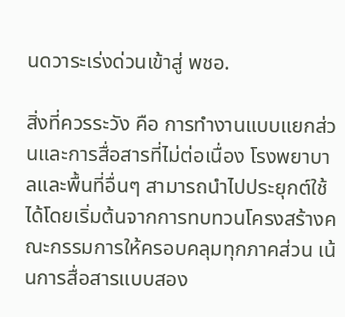นดวาระเร่งด่วนเข้าสู่ พชอ.

สิ่งที่ควรระวัง คือ การทำงานแบบแยกส่วนและการสื่อสารที่ไม่ต่อเนื่อง โรงพยาบาลและพื้นที่อื่นๆ สามารถนำไปประยุกต์ใช้ได้โดยเริ่มต้นจากการทบทวนโครงสร้างคณะกรรมการให้ครอบคลุมทุกภาคส่วน เน้นการสื่อสารแบบสอง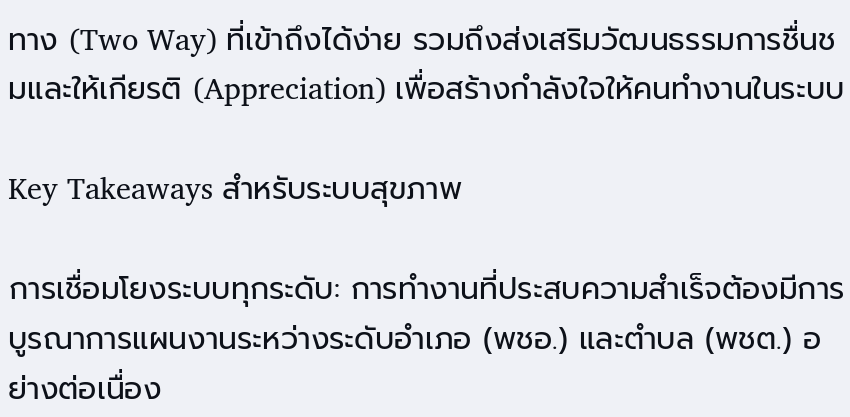ทาง (Two Way) ที่เข้าถึงได้ง่าย รวมถึงส่งเสริมวัฒนธรรมการชื่นชมและให้เกียรติ (Appreciation) เพื่อสร้างกำลังใจให้คนทำงานในระบบ

Key Takeaways สำหรับระบบสุขภาพ

การเชื่อมโยงระบบทุกระดับ: การทำงานที่ประสบความสำเร็จต้องมีการบูรณาการแผนงานระหว่างระดับอำเภอ (พชอ.) และตำบล (พชต.) อย่างต่อเนื่อง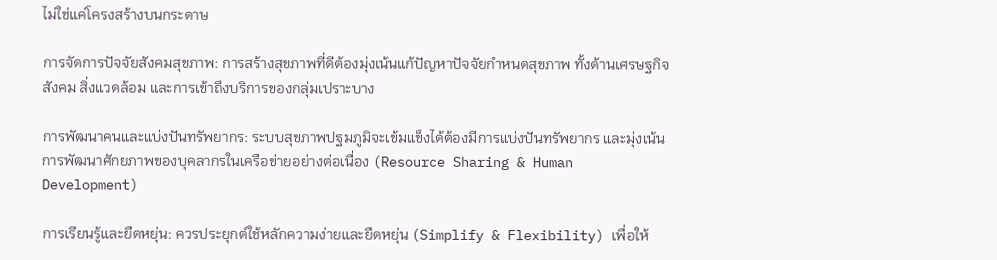ไม่ใช่แค่โครงสร้างบนกระดาษ

การจัดการปัจจัยสังคมสุขภาพ: การสร้างสุขภาพที่ดีต้องมุ่งเน้นแก้ปัญหาปัจจัยกำหนดสุขภาพ ทั้งด้านเศรษฐกิจ สังคม สิ่งแวดล้อม และการเข้าถึงบริการของกลุ่มเปราะบาง

การพัฒนาคนและแบ่งปันทรัพยากร: ระบบสุขภาพปฐมภูมิจะเข้มแข็งได้ต้องมีการแบ่งปันทรัพยากร และมุ่งเน้นการพัฒนาศักยภาพของบุคลากรในเครือข่ายอย่างต่อเนื่อง (Resource Sharing & Human Development)

การเรียนรู้และยืดหยุ่น: ควรประยุกต์ใช้หลักความง่ายและยืดหยุ่น (Simplify & Flexibility) เพื่อให้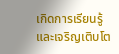เกิดการเรียนรู้และเจริญเติบโต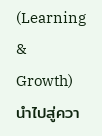(Learning & Growth) นำไปสู่ควา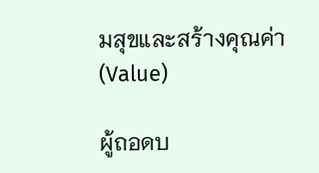มสุขและสร้างคุณค่า (Value)

ผู้ถอดบ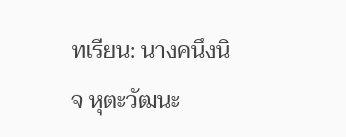ทเรียน: นางคนึงนิจ หุตะวัฒนะ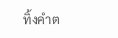ทิ้งคำต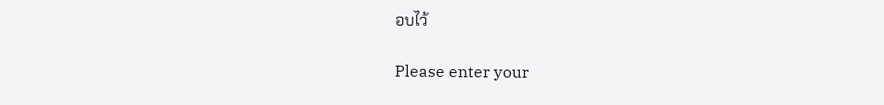อบไว้

Please enter your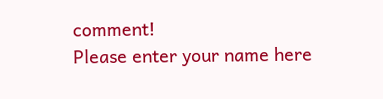comment!
Please enter your name here